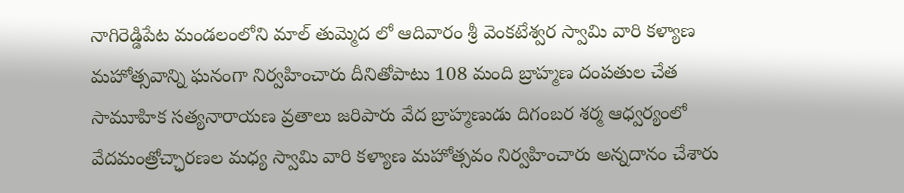నాగిరెడ్డిపేట మండలంలోని మాల్ తుమ్మెద లో ఆదివారం శ్రీ వెంకటేశ్వర స్వామి వారి కళ్యాణ మహోత్సవాన్ని ఘనంగా నిర్వహించారు దీనితోపాటు 108 మంది బ్రాహ్మణ దంపతుల చేత సామూహిక సత్యనారాయణ వ్రతాలు జరిపారు వేద బ్రాహ్మణుడు దిగంబర శర్మ ఆధ్వర్యంలో వేదమంత్రోచ్ఛారణల మధ్య స్వామి వారి కళ్యాణ మహోత్సవం నిర్వహించారు అన్నదానం చేశారు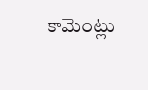కామెంట్లు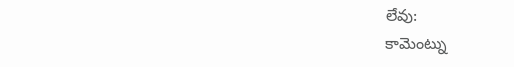లేవు:
కామెంట్ను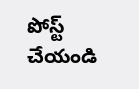పోస్ట్ చేయండి